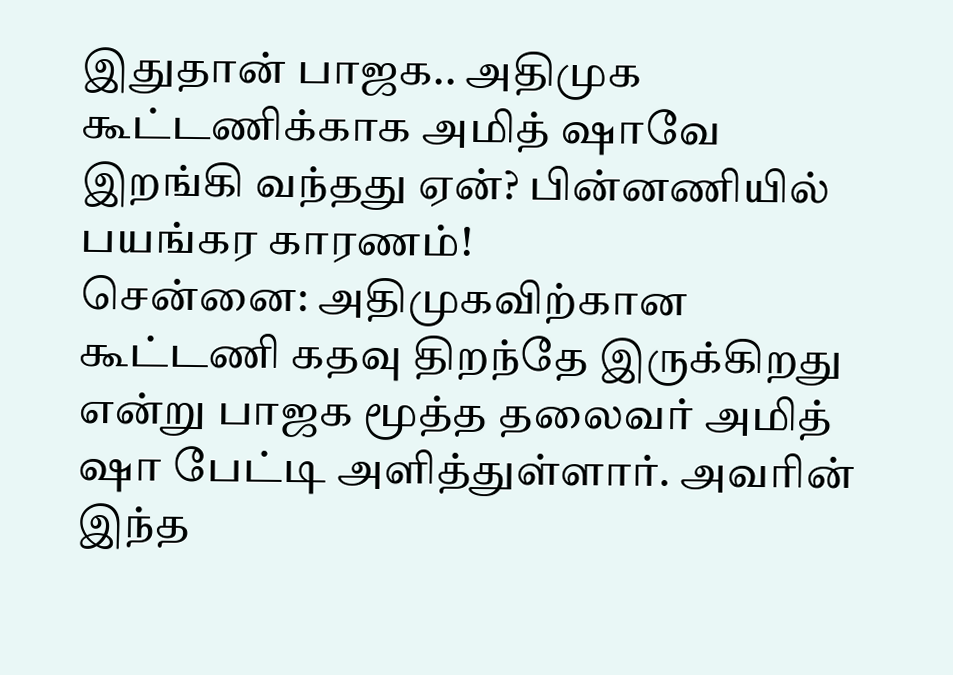இதுதான் பாஜக.. அதிமுக கூட்டணிக்காக அமித் ஷாவே இறங்கி வந்தது ஏன்? பின்னணியில் பயங்கர காரணம்!
சென்னை: அதிமுகவிற்கான கூட்டணி கதவு திறந்தே இருக்கிறது என்று பாஜக மூத்த தலைவர் அமித் ஷா பேட்டி அளித்துள்ளார். அவரின் இந்த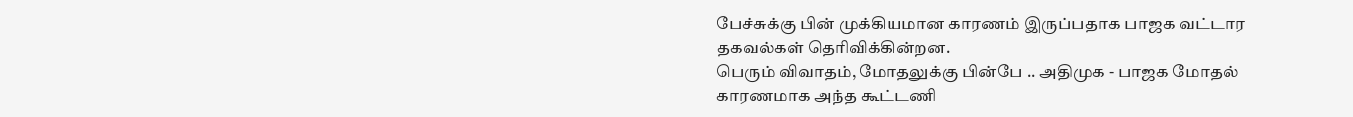பேச்சுக்கு பின் முக்கியமான காரணம் இருப்பதாக பாஜக வட்டார தகவல்கள் தெரிவிக்கின்றன.
பெரும் விவாதம், மோதலுக்கு பின்பே .. அதிமுக - பாஜக மோதல் காரணமாக அந்த கூட்டணி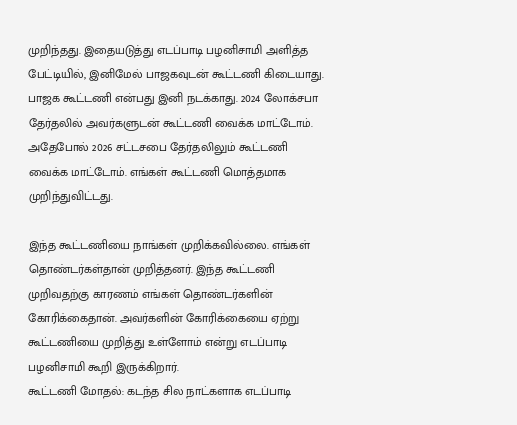முறிந்தது. இதையடுத்து எடப்பாடி பழனிசாமி அளித்த பேட்டியில், இனிமேல் பாஜகவுடன் கூட்டணி கிடையாது. பாஜக கூட்டணி என்பது இனி நடக்காது. 2024 லோக்சபா தேர்தலில் அவர்களுடன் கூட்டணி வைக்க மாட்டோம். அதேபோல் 2026 சட்டசபை தேர்தலிலும் கூட்டணி வைக்க மாட்டோம். எங்கள் கூட்டணி மொத்தமாக முறிந்துவிட்டது.

இந்த கூட்டணியை நாங்கள் முறிக்கவில்லை. எங்கள் தொண்டர்கள்தான் முறித்தனர். இந்த கூட்டணி முறிவதற்கு காரணம் எங்கள் தொண்டர்களின் கோரிக்கைதான். அவர்களின் கோரிக்கையை ஏற்று கூட்டணியை முறித்து உள்ளோம் என்று எடப்பாடி பழனிசாமி கூறி இருக்கிறார்.
கூட்டணி மோதல்: கடந்த சில நாட்களாக எடப்பாடி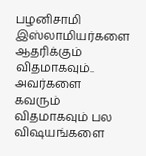பழனிசாமி இஸ்லாமியர்களை ஆதரிக்கும் விதமாகவும்.. அவர்களை கவரும் விதமாகவும் பல விஷயங்களை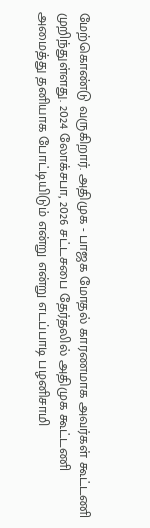மேற்கொண்டு வருகிறார். அதிமுக - பாஜக மோதல் காரணமாக அவர்கள் கூட்டணி முறிந்துள்ளது. 2024 லோக்சபா, 2026 சட்டசபை தேர்தலில் அதிமுக கூட்டணி அமைத்து தனியாக போட்டியிடும் என்று என்று எடப்பாடி பழனிசாமி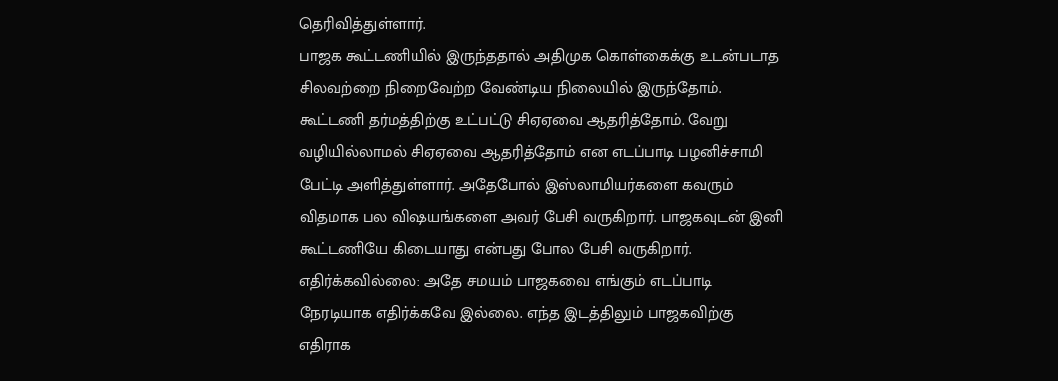தெரிவித்துள்ளார்.
பாஜக கூட்டணியில் இருந்ததால் அதிமுக கொள்கைக்கு உடன்படாத சிலவற்றை நிறைவேற்ற வேண்டிய நிலையில் இருந்தோம். கூட்டணி தர்மத்திற்கு உட்பட்டு சிஏஏவை ஆதரித்தோம். வேறு வழியில்லாமல் சிஏஏவை ஆதரித்தோம் என எடப்பாடி பழனிச்சாமி பேட்டி அளித்துள்ளார். அதேபோல் இஸ்லாமியர்களை கவரும் விதமாக பல விஷயங்களை அவர் பேசி வருகிறார். பாஜகவுடன் இனி கூட்டணியே கிடையாது என்பது போல பேசி வருகிறார்.
எதிர்க்கவில்லை: அதே சமயம் பாஜகவை எங்கும் எடப்பாடி நேரடியாக எதிர்க்கவே இல்லை. எந்த இடத்திலும் பாஜகவிற்கு எதிராக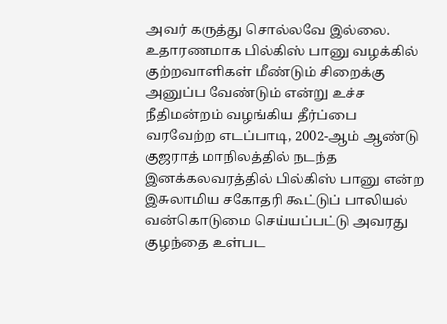அவர் கருத்து சொல்லவே இல்லை. உதாரணமாக பில்கிஸ் பானு வழக்கில் குற்றவாளிகள் மீண்டும் சிறைக்கு அனுப்ப வேண்டும் என்று உச்ச நீதிமன்றம் வழங்கிய தீர்ப்பை வரவேற்ற எடப்பாடி, 2002-ஆம் ஆண்டு குஜராத் மாநிலத்தில் நடந்த இனக்கலவரத்தில் பில்கிஸ் பானு என்ற இசுலாமிய சகோதரி கூட்டுப் பாலியல் வன்கொடுமை செய்யப்பட்டு அவரது குழந்தை உள்பட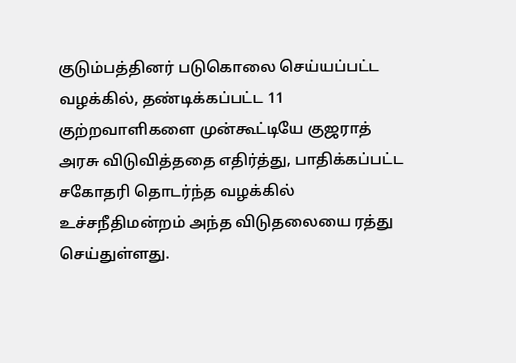குடும்பத்தினர் படுகொலை செய்யப்பட்ட வழக்கில், தண்டிக்கப்பட்ட 11 குற்றவாளிகளை முன்கூட்டியே குஜராத் அரசு விடுவித்ததை எதிர்த்து, பாதிக்கப்பட்ட சகோதரி தொடர்ந்த வழக்கில் உச்சநீதிமன்றம் அந்த விடுதலையை ரத்து செய்துள்ளது.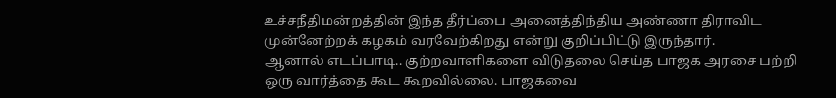உச்சநீதிமன்றத்தின் இந்த தீர்ப்பை அனைத்திந்திய அண்ணா திராவிட முன்னேற்றக் கழகம் வரவேற்கிறது என்று குறிப்பிட்டு இருந்தார்.
ஆனால் எடப்பாடி.. குற்றவாளிகளை விடுதலை செய்த பாஜக அரசை பற்றி ஒரு வார்த்தை கூட கூறவில்லை. பாஜகவை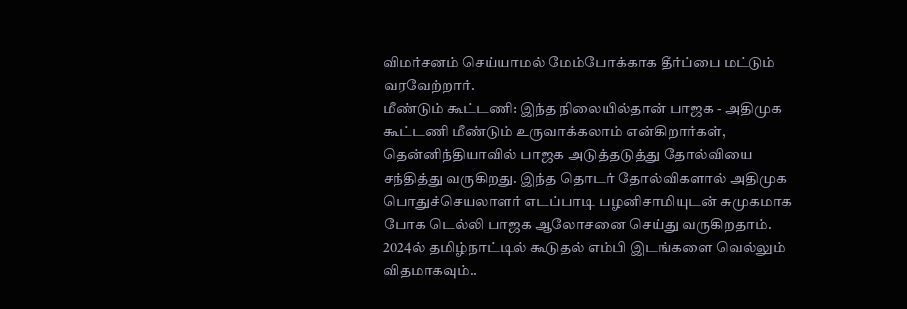விமர்சனம் செய்யாமல் மேம்போக்காக தீர்ப்பை மட்டும் வரவேற்றார்.
மீண்டும் கூட்டணி: இந்த நிலையில்தான் பாஜக - அதிமுக கூட்டணி மீண்டும் உருவாக்கலாம் என்கிறார்கள், தென்னிந்தியாவில் பாஜக அடுத்தடுத்து தோல்வியை சந்தித்து வருகிறது. இந்த தொடர் தோல்விகளால் அதிமுக பொதுச்செயலாளர் எடப்பாடி பழனிசாமியுடன் சுமுகமாக போக டெல்லி பாஜக ஆலோசனை செய்து வருகிறதாம்.
2024ல் தமிழ்நாட்டில் கூடுதல் எம்பி இடங்களை வெல்லும் விதமாகவும்..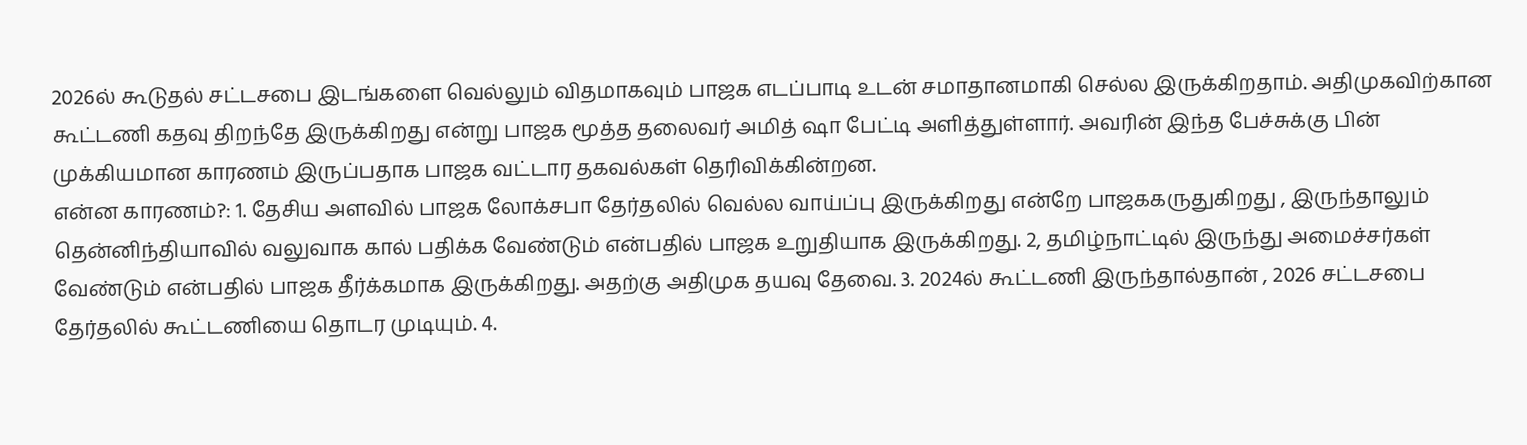2026ல் கூடுதல் சட்டசபை இடங்களை வெல்லும் விதமாகவும் பாஜக எடப்பாடி உடன் சமாதானமாகி செல்ல இருக்கிறதாம். அதிமுகவிற்கான கூட்டணி கதவு திறந்தே இருக்கிறது என்று பாஜக மூத்த தலைவர் அமித் ஷா பேட்டி அளித்துள்ளார். அவரின் இந்த பேச்சுக்கு பின் முக்கியமான காரணம் இருப்பதாக பாஜக வட்டார தகவல்கள் தெரிவிக்கின்றன.
என்ன காரணம்?: 1. தேசிய அளவில் பாஜக லோக்சபா தேர்தலில் வெல்ல வாய்ப்பு இருக்கிறது என்றே பாஜககருதுகிறது , இருந்தாலும் தென்னிந்தியாவில் வலுவாக கால் பதிக்க வேண்டும் என்பதில் பாஜக உறுதியாக இருக்கிறது. 2, தமிழ்நாட்டில் இருந்து அமைச்சர்கள் வேண்டும் என்பதில் பாஜக தீர்க்கமாக இருக்கிறது. அதற்கு அதிமுக தயவு தேவை. 3. 2024ல் கூட்டணி இருந்தால்தான் , 2026 சட்டசபை தேர்தலில் கூட்டணியை தொடர முடியும். 4.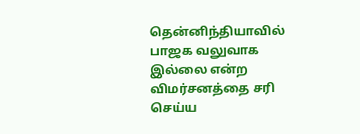தென்னிந்தியாவில் பாஜக வலுவாக இல்லை என்ற விமர்சனத்தை சரி செய்ய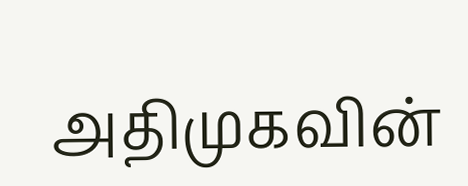அதிமுகவின்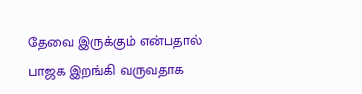தேவை இருக்கும் என்பதால் பாஜக இறங்கி வருவதாக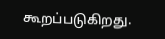கூறப்படுகிறது.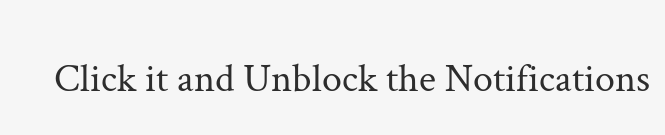Click it and Unblock the Notifications